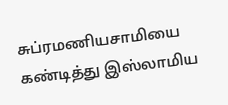சுப்ரமணியசாமியை கண்டித்து இஸ்லாமிய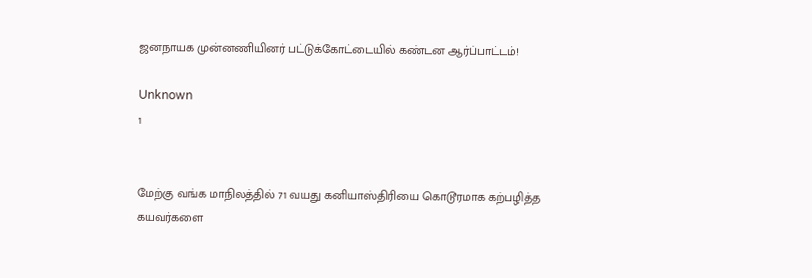ஜனநாயக முன்னணியினர் பட்டுக்கோட்டையில் கண்டன ஆர்ப்பாட்டம்!

Unknown
1


மேற்கு வங்க மாநிலத்தில் 71 வயது கனியாஸ்திரியை கொடூரமாக கற்பழித்த கயவர்களை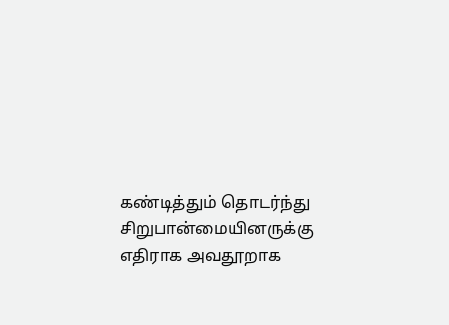கண்டித்தும் தொடர்ந்து சிறுபான்மையினருக்கு எதிராக அவதூறாக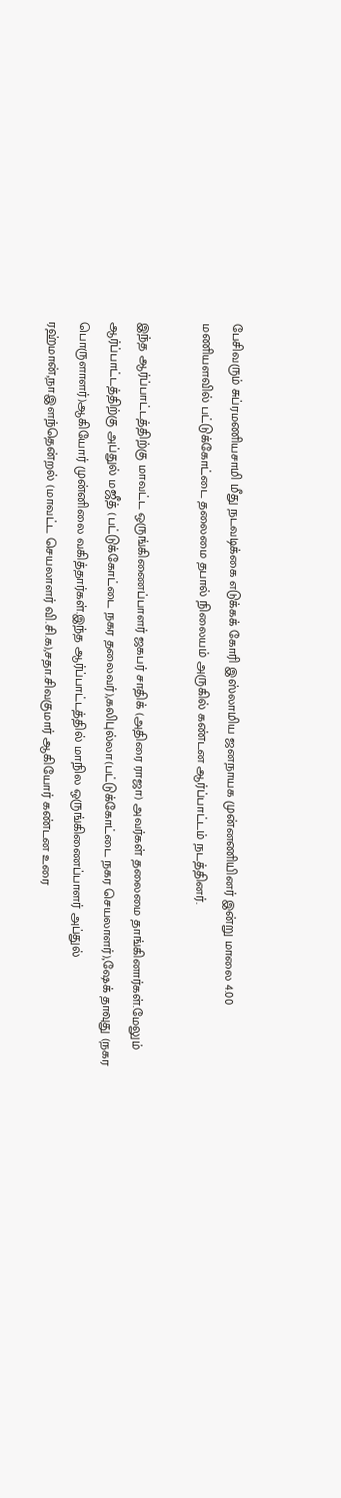பேசிவரும் சுப்ரமணியசாமி மீது நடவடிக்கை எடுக்கக் கோரி இஸ்லாமிய ஜனநாயக முன்னணியினர் இன்று மாலை 4.00 மணியளவில் பட்டுக்கோட்டை தலைமை தபால் நிலையம் அருகில் கண்டன ஆர்ப்பாட்டம் நடத்தினர்.

இந்த ஆர்ப்பாட்டத்திற்கு மாவட்ட ஒருங்கிணைப்பாளர் ஜகபர் சாதிக் (அதிரை ராஜா) அவர்கள் தலைமை தாங்கினார்கள்.மேலும் ஆர்ப்பாட்டத்திற்கு அப்துல் மஜீத் (பட்டுக்கோட்டை நகர தலைவர்),கலிபுல்லா(பட்டுக்கோட்டை நகர செயலாளர்),ஷேக் தாவுது (நகர பொருளாளர்)ஆகியோர் முன்னிலை வகித்தார்கள்.இந்த ஆர்ப்பாட்டத்தில் மாநில ஒருங்கிணைப்பாளர் அப்துல் ரஹ்மான்,நா.இளந்தென்றல் (மாவட்ட செயலாளர் வி.சி.க),சதா.சிவகுமார் ஆகியோர் கண்டன உரை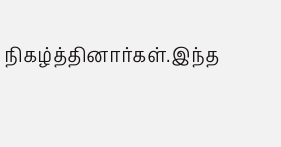நிகழ்த்தினார்கள்.இந்த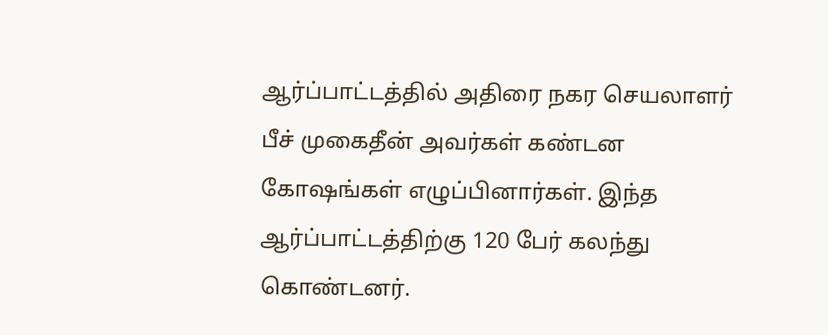ஆர்ப்பாட்டத்தில் அதிரை நகர செயலாளர் பீச் முகைதீன் அவர்கள் கண்டன கோஷங்கள் எழுப்பினார்கள். இந்த ஆர்ப்பாட்டத்திற்கு 120 பேர் கலந்து கொண்டனர்.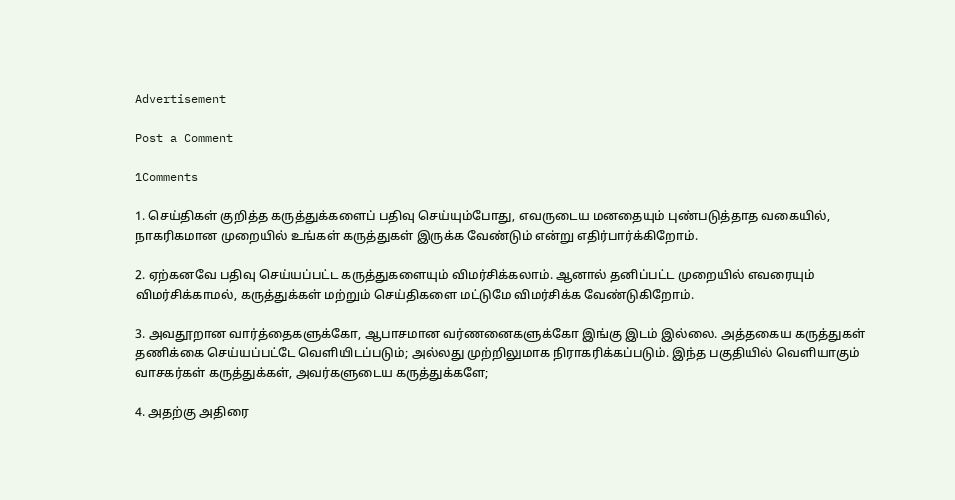Advertisement

Post a Comment

1Comments

1. செய்திகள் குறித்த கருத்துக்களைப் பதிவு செய்யும்போது, எவருடைய மனதையும் புண்படுத்தாத வகையில், நாகரிகமான முறையில் உங்கள் கருத்துகள் இருக்க வேண்டும் என்று எதிர்பார்க்கிறோம்.

2. ஏற்கனவே பதிவு செய்யப்பட்ட கருத்துகளையும் விமர்சிக்கலாம். ஆனால் தனிப்பட்ட முறையில் எவரையும் விமர்சிக்காமல், கருத்துக்கள் மற்றும் செய்திகளை மட்டுமே விமர்சிக்க வேண்டுகிறோம்.

3. அவதூறான வார்த்தைகளுக்கோ, ஆபாசமான வர்ணனைகளுக்கோ இங்கு இடம் இல்லை. அத்தகைய கருத்துகள் தணிக்கை செய்யப்பட்டே வெளியிடப்படும்; அல்லது முற்றிலுமாக நிராகரிக்கப்படும். இந்த பகுதியில் வெளியாகும் வாசகர்கள் கருத்துக்கள், அவர்களுடைய கருத்துக்களே;

4. அதற்கு அதிரை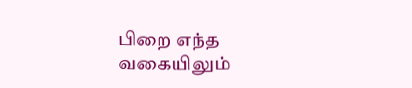பிறை எந்த வகையிலும்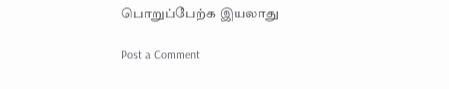பொறுப்பேற்க இயலாது

Post a Comment